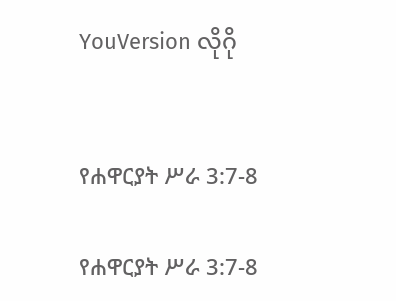YouVersion လိုဂို


የሐዋርያት ሥራ 3:7-8

የሐዋርያት ሥራ 3:7-8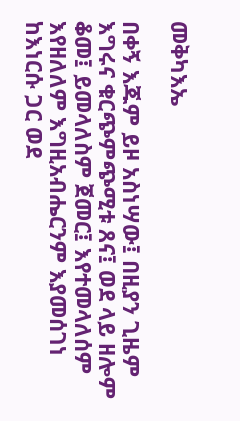መቅካእኤ

በቀኝ እጁም ይዞ አስነሣው፤ በዚያን ጊዜም እግሩና ቁርጭምጭሚቱ ጸና፤ ወደ ላይ ዘሎም ቆመ፤ ይመላለስም ጀመር፤ እየተመላለሰም እየዘለለም እግዚአብሔርንም እያመሰገነ ከእነርሱ ጋር ወደ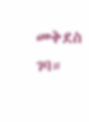መቅደስ ገባ።